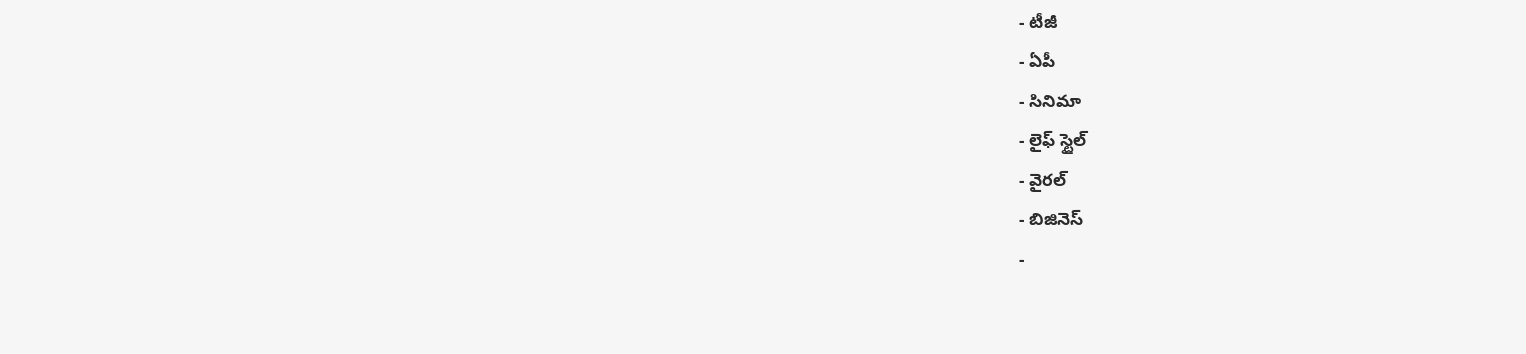- టీజీ
- ఏపీ
- సినిమా
- లైఫ్ స్టైల్
- వైరల్
- బిజినెస్
-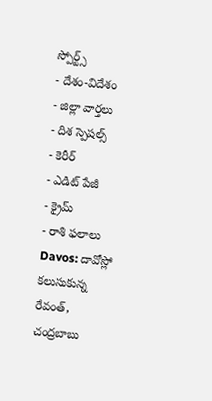స్పోర్ట్స్
- దేశం-విదేశం
- జిల్లా వార్తలు
- దిశ స్పెషల్స్
- కెరీర్
- ఎడిట్ పేజీ
- క్రైమ్
- రాశి ఫలాలు
Davos: దావోస్లో కలుసుకున్న రేవంత్, చంద్రబాబు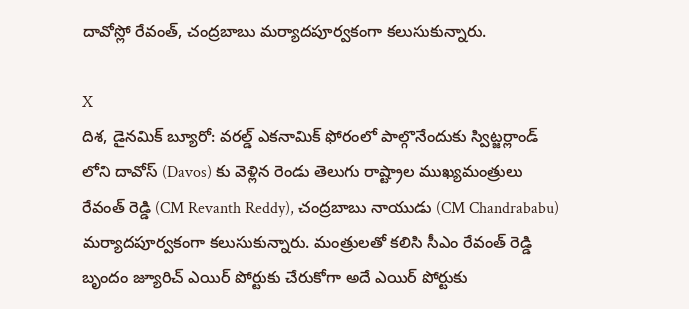దావోస్లో రేవంత్, చంద్రబాబు మర్యాదపూర్వకంగా కలుసుకున్నారు.

X
దిశ, డైనమిక్ బ్యూరో: వరల్డ్ ఎకనామిక్ ఫోరంలో పాల్గొనేందుకు స్విట్జర్లాండ్ లోని దావోస్ (Davos) కు వెళ్లిన రెండు తెలుగు రాష్ట్రాల ముఖ్యమంత్రులు రేవంత్ రెడ్డి (CM Revanth Reddy), చంద్రబాబు నాయుడు (CM Chandrababu) మర్యాదపూర్వకంగా కలుసుకున్నారు. మంత్రులతో కలిసి సీఎం రేవంత్ రెడ్డి బృందం జ్యూరిచ్ ఎయిర్ పోర్టుకు చేరుకోగా అదే ఎయిర్ పోర్టుకు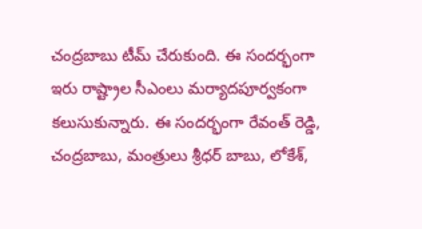చంద్రబాబు టీమ్ చేరుకుంది. ఈ సందర్భంగా ఇరు రాష్ట్రాల సీఎంలు మర్యాదపూర్వకంగా కలుసుకున్నారు. ఈ సందర్భంగా రేవంత్ రెడ్డి, చంద్రబాబు, మంత్రులు శ్రీధర్ బాబు, లోకేశ్,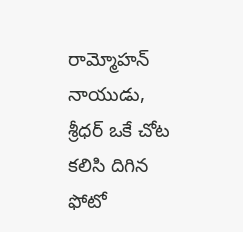రామ్మోహన్ నాయుడు, శ్రీధర్ ఒకే చోట కలిసి దిగిన ఫోటో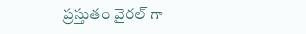ప్రస్తుతం వైరల్ గా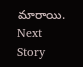మారాయి.
Next Story